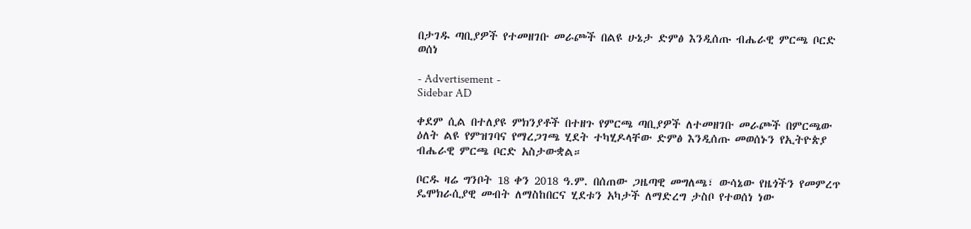በታገዱ ጣቢያዎች የተመዘገቡ መራጮች በልዩ ሁኔታ ድምፅ እንዲሰጡ ብሔራዊ ምርጫ ቦርድ ወሰነ

- Advertisement -
Sidebar AD

ቀደም ሲል በተለያዩ ምክንያቶች በተዘጉ የምርጫ ጣቢያዎች ለተመዘገቡ መራጮች በምርጫው ዕለት ልዩ የምዝገባና የማረጋገጫ ሂደት ተካሂዶላቸው ድምፅ እንዲሰጡ መወሰኑን የኢትዮጵያ ብሔራዊ ምርጫ ቦርድ አስታውቋል።

ቦርዱ ዛሬ ግንቦት 18 ቀን 2018 ዓ.ም. በሰጠው ጋዜጣዊ መግለጫ፣ ውሳኔው የዜጎችን የመምረጥ ዴሞክራሲያዊ መብት ለማስከበርና ሂደቱን አካታች ለማድረግ ታስቦ የተወሰነ ነው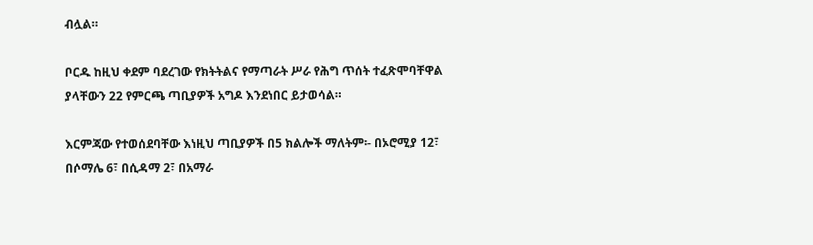ብሏል።

ቦርዱ ከዚህ ቀደም ባደረገው የክትትልና የማጣራት ሥራ የሕግ ጥሰት ተፈጽሞባቸዋል ያላቸውን 22 የምርጫ ጣቢያዎች አግዶ እንደነበር ይታወሳል።

እርምጃው የተወሰደባቸው እነዚህ ጣቢያዎች በ5 ክልሎች ማለትም፡- በኦሮሚያ 12፣ በሶማሌ 6፣ በሲዳማ 2፣ በአማራ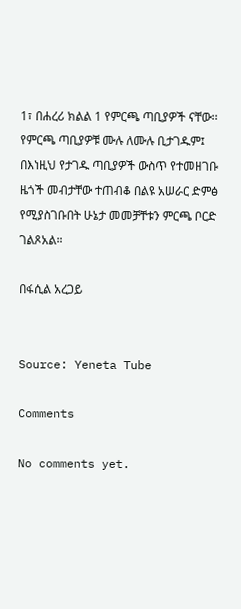1፣ በሐረሪ ክልል 1 የምርጫ ጣቢያዎች ናቸው፡፡ የምርጫ ጣቢያዎቹ ሙሉ ለሙሉ ቢታገዱም፤ በእነዚህ የታገዱ ጣቢያዎች ውስጥ የተመዘገቡ ዜጎች መብታቸው ተጠብቆ በልዩ አሠራር ድምፅ የሚያስገቡበት ሁኔታ መመቻቸቱን ምርጫ ቦርድ ገልጾአል።

በፋሲል አረጋይ


Source: Yeneta Tube

Comments

No comments yet.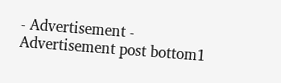- Advertisement -
Advertisement post bottom1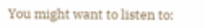You might want to listen to: